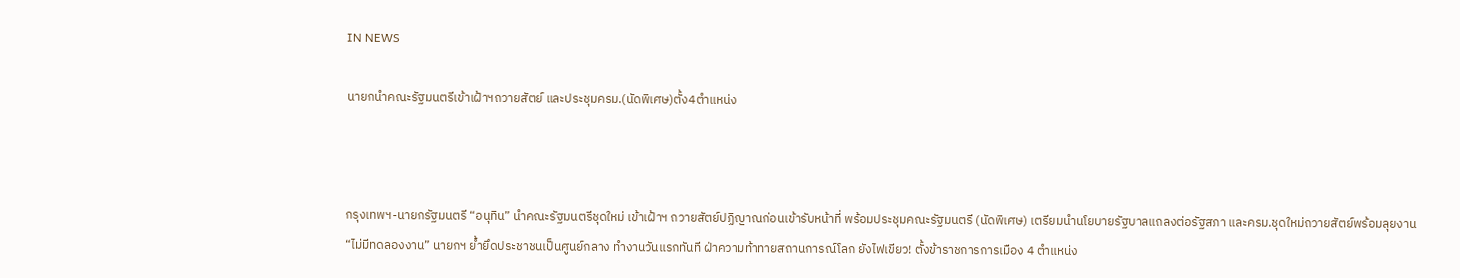IN NEWS

นายกนำคณะรัฐมนตรีเข้าเฝ้าฯถวายสัตย์ และประชุมครม.(นัดพิเศษ)ตั้ง4ตำแหน่ง



กรุงเทพฯ-นายกรัฐมนตรี “อนุทิน” นำคณะรัฐมนตรีชุดใหม่ เข้าเฝ้าฯ ถวายสัตย์ปฏิญาณก่อนเข้ารับหน้าที่ พร้อมประชุมคณะรัฐมนตรี (นัดพิเศษ) เตรียมนำนโยบายรัฐบาลแถลงต่อรัฐสภา และครม.ชุดใหม่ถวายสัตย์พร้อมลุยงาน “ไม่มีทดลองงาน” นายกฯ ย้ำยึดประชาชนเป็นศูนย์กลาง ทำงานวันแรกทันที ฝ่าความท้าทายสถานการณ์โลก ยังไฟเขียว! ตั้งข้าราชการการเมือง 4 ตำแหน่ง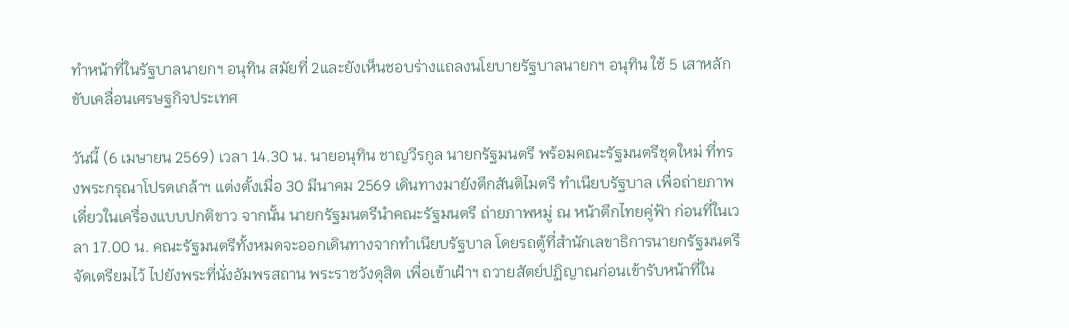ทำหน้าที่ในรัฐบาลนายกฯ อนุทิน สมัยที่ 2และยังเห็นชอบร่างแถลงนโยบายรัฐบาลนายกฯ อนุทิน ใช้ 5 เสาหลักขับเคลื่อนเศรษฐกิจประเทศ

วันนี้ (6 เมษายน 2569) เวลา 14.30 น. นายอนุทิน ชาญวีรกูล นายกรัฐมนตรี พร้อมคณะรัฐมนตรีชุดใหม่ ที่ทรงพระกรุณาโปรดเกล้าฯ แต่งตั้งเมื่อ 30 มีนาคม 2569 เดินทางมายังตึกสันติไมตรี ทำเนียบรัฐบาล เพื่อถ่ายภาพเดี่ยวในเครื่องแบบปกติขาว จากนั้น นายกรัฐมนตรีนำคณะรัฐมนตรี ถ่ายภาพหมู่ ณ หน้าตึกไทยคู่ฟ้า ก่อนที่ในเวลา 17.00 น. คณะรัฐมนตรีทั้งหมดจะออกเดินทางจากทำเนียบรัฐบาล โดยรถตู้ที่สำนักเลขาธิการนายกรัฐมนตรีจัดเตรียมไว้ ไปยังพระที่นั่งอัมพรสถาน พระราชวังดุสิต เพื่อเข้าเฝ้าฯ ถวายสัตย์ปฏิญาณก่อนเข้ารับหน้าที่ใน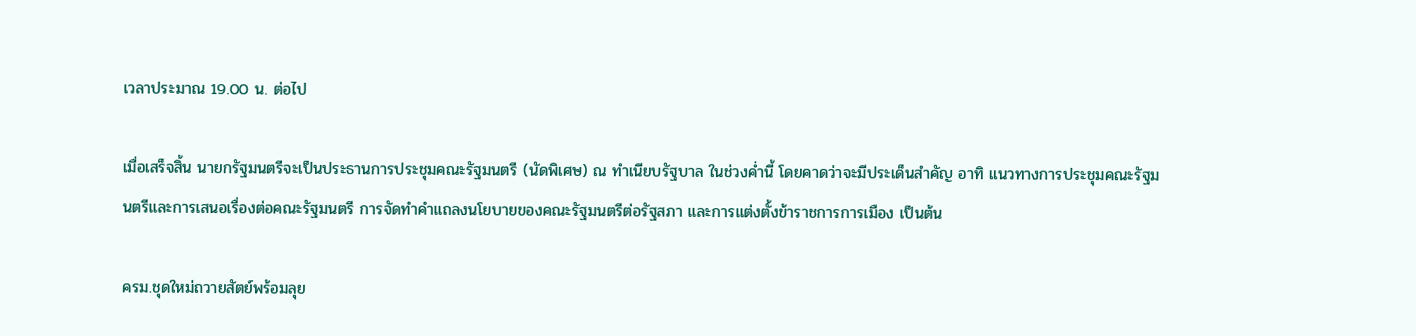เวลาประมาณ 19.00 น. ต่อไป

เมื่อเสร็จสิ้น นายกรัฐมนตรีจะเป็นประธานการประชุมคณะรัฐมนตรี (นัดพิเศษ) ณ ทำเนียบรัฐบาล ในช่วงค่ำนี้ โดยคาดว่าจะมีประเด็นสำคัญ อาทิ แนวทางการประชุมคณะรัฐมนตรีและการเสนอเรื่องต่อคณะรัฐมนตรี การจัดทำคำแถลงนโยบายของคณะรัฐมนตรีต่อรัฐสภา และการแต่งตั้งข้าราชการการเมือง เป็นต้น

ครม.ชุดใหม่ถวายสัตย์พร้อมลุย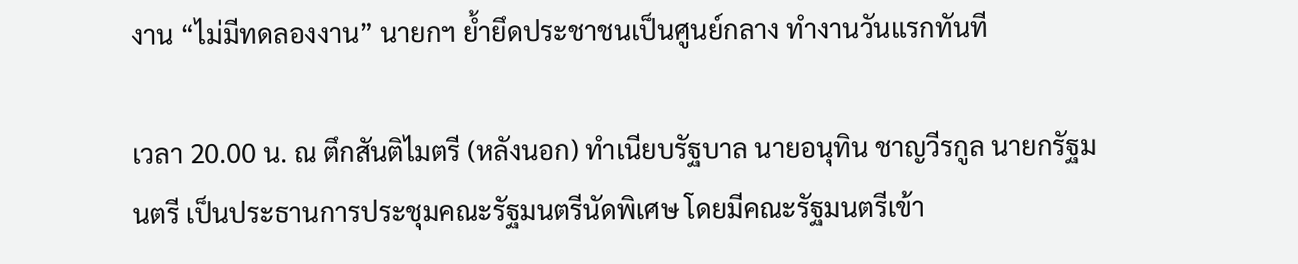งาน “ไม่มีทดลองงาน” นายกฯ ย้ำยึดประชาชนเป็นศูนย์กลาง ทำงานวันแรกทันที

เวลา 20.00 น. ณ ตึกสันติไมตรี (หลังนอก) ทำเนียบรัฐบาล นายอนุทิน ชาญวีรกูล นายกรัฐมนตรี เป็นประธานการประชุมคณะรัฐมนตรีนัดพิเศษ โดยมีคณะรัฐมนตรีเข้า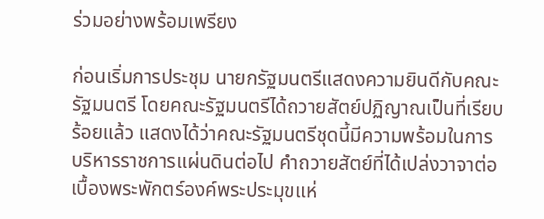ร่วมอย่างพร้อมเพรียง

ก่อนเริ่มการประชุม นายกรัฐมนตรีแสดงความยินดีกับคณะรัฐมนตรี โดยคณะรัฐมนตรีได้ถวายสัตย์ปฏิญาณเป็นที่เรียบร้อยแล้ว แสดงได้ว่าคณะรัฐมนตรีชุดนี้มีความพร้อมในการบริหารราชการแผ่นดินต่อไป คำถวายสัตย์ที่ได้เปล่งวาจาต่อเบื้องพระพักตร์องค์พระประมุขแห่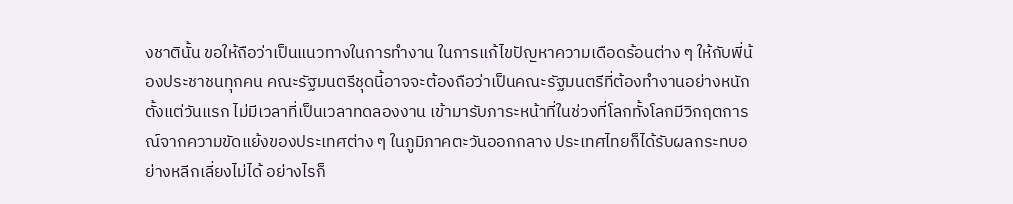งชาตินั้น ขอให้ถือว่าเป็นแนวทางในการทำงาน ในการแก้ไขปัญหาความเดือดร้อนต่าง ๆ ให้กับพี่น้องประชาชนทุกคน คณะรัฐมนตรีชุดนี้อาจจะต้องถือว่าเป็นคณะรัฐมนตรีที่ต้องทำงานอย่างหนักตั้งแต่วันแรก ไม่มีเวลาที่เป็นเวลาทดลองงาน เข้ามารับภาระหน้าที่ในช่วงที่โลกทั้งโลกมีวิกฤตการณ์จากความขัดแย้งของประเทศต่าง ๆ ในภูมิภาคตะวันออกกลาง ประเทศไทยก็ได้รับผลกระทบอย่างหลีกเลี่ยงไม่ได้ อย่างไรก็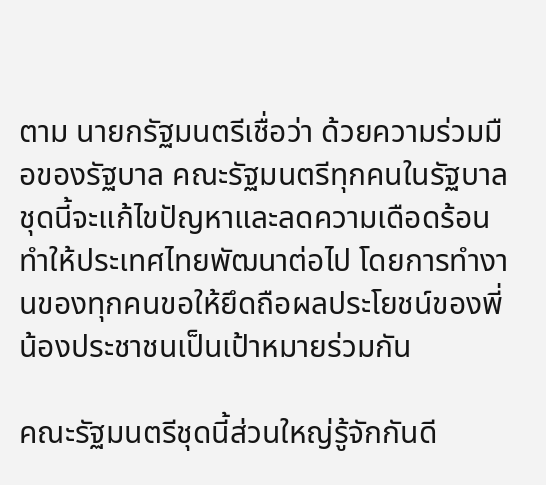ตาม นายกรัฐมนตรีเชื่อว่า ด้วยความร่วมมือของรัฐบาล คณะรัฐมนตรีทุกคนในรัฐบาลชุดนี้จะแก้ไขปัญหาและลดความเดือดร้อน ทำให้ประเทศไทยพัฒนาต่อไป โดยการทำงานของทุกคนขอให้ยึดถือผลประโยชน์ของพี่น้องประชาชนเป็นเป้าหมายร่วมกัน

คณะรัฐมนตรีชุดนี้ส่วนใหญ่รู้จักกันดี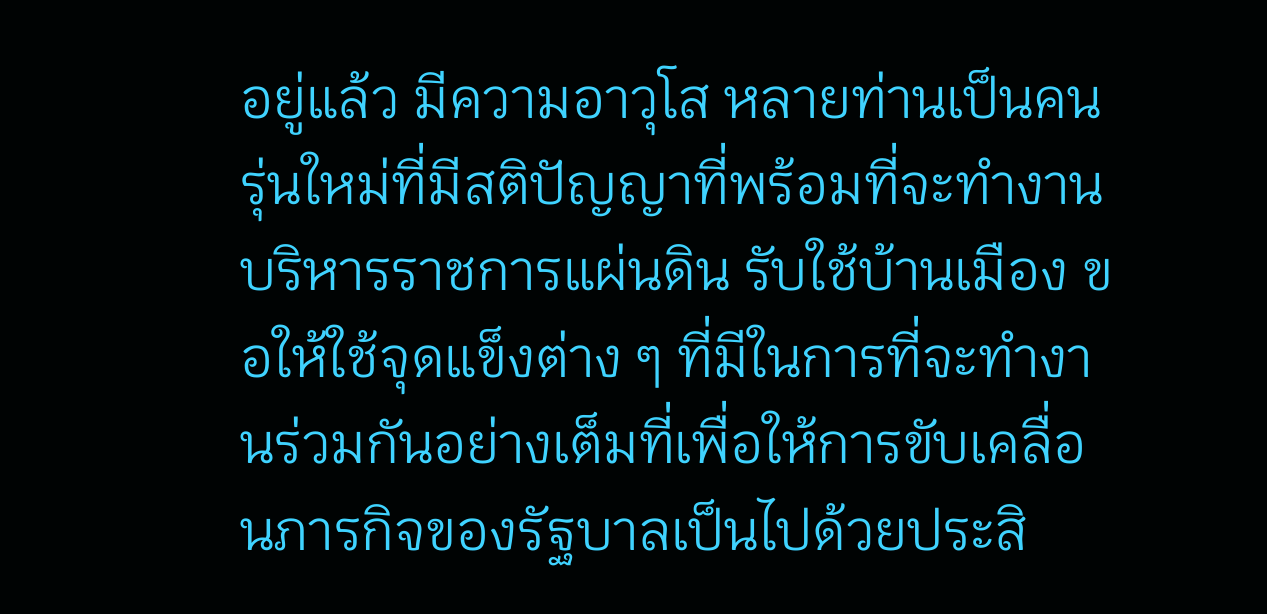อยู่แล้ว มีความอาวุโส หลายท่านเป็นคนรุ่นใหม่ที่มีสติปัญญาที่พร้อมที่จะทำงานบริหารราชการแผ่นดิน รับใช้บ้านเมือง ขอให้ใช้จุดแข็งต่าง ๆ ที่มีในการที่จะทำงานร่วมกันอย่างเต็มที่เพื่อให้การขับเคลื่อนภารกิจของรัฐบาลเป็นไปด้วยประสิ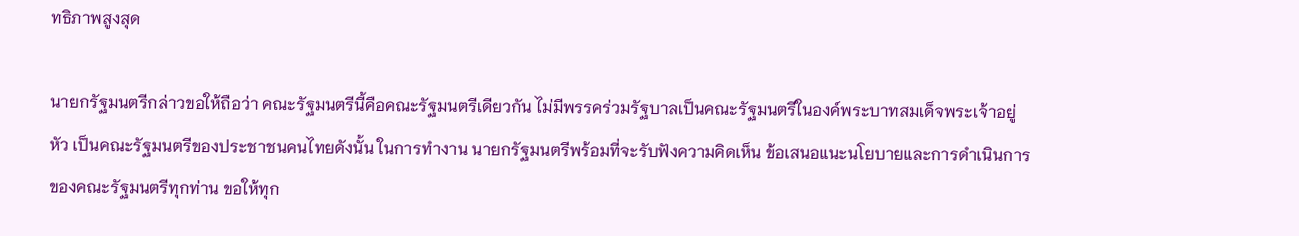ทธิภาพสูงสุด

นายกรัฐมนตรีกล่าวขอให้ถือว่า คณะรัฐมนตรีนี้คือคณะรัฐมนตรีเดียวกัน ไม่มีพรรคร่วมรัฐบาลเป็นคณะรัฐมนตรีในองค์พระบาทสมเด็จพระเจ้าอยู่หัว เป็นคณะรัฐมนตรีของประชาชนคนไทยดังนั้น ในการทำงาน นายกรัฐมนตรีพร้อมที่จะรับฟังความคิดเห็น ข้อเสนอแนะนโยบายและการดำเนินการของคณะรัฐมนตรีทุกท่าน ขอให้ทุก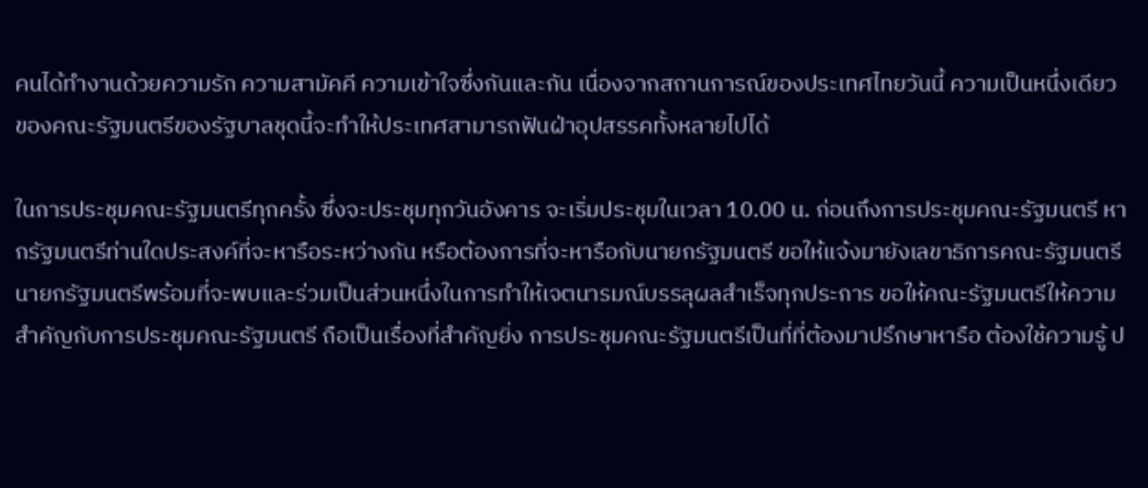คนได้ทำงานด้วยความรัก ความสามัคคี ความเข้าใจซึ่งกันและกัน เนื่องจากสถานการณ์ของประเทศไทยวันนี้ ความเป็นหนึ่งเดียวของคณะรัฐมนตรีของรัฐบาลชุดนี้จะทำให้ประเทศสามารถฟันฝ่าอุปสรรคทั้งหลายไปได้

ในการประชุมคณะรัฐมนตรีทุกครั้ง ซึ่งจะประชุมทุกวันอังคาร จะเริ่มประชุมในเวลา 10.00 น. ก่อนถึงการประชุมคณะรัฐมนตรี หากรัฐมนตรีท่านใดประสงค์ที่จะหารือระหว่างกัน หรือต้องการที่จะหารือกับนายกรัฐมนตรี ขอให้แจ้งมายังเลขาธิการคณะรัฐมนตรี นายกรัฐมนตรีพร้อมที่จะพบและร่วมเป็นส่วนหนึ่งในการทำให้เจตนารมณ์บรรลุผลสำเร็จทุกประการ ขอให้คณะรัฐมนตรีให้ความสำคัญกับการประชุมคณะรัฐมนตรี ถือเป็นเรื่องที่สำคัญยิ่ง การประชุมคณะรัฐมนตรีเป็นที่ที่ต้องมาปรึกษาหารือ ต้องใช้ความรู้ ป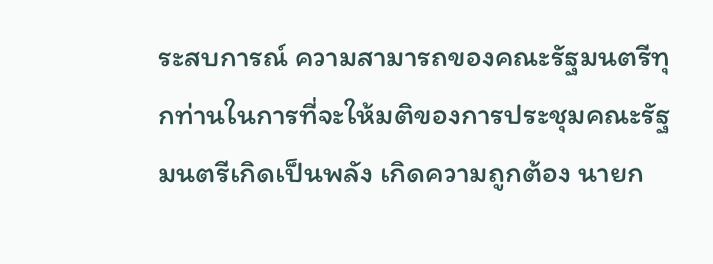ระสบการณ์ ความสามารถของคณะรัฐมนตรีทุกท่านในการที่จะให้มติของการประชุมคณะรัฐมนตรีเกิดเป็นพลัง เกิดความถูกต้อง นายก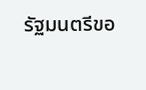รัฐมนตรีขอ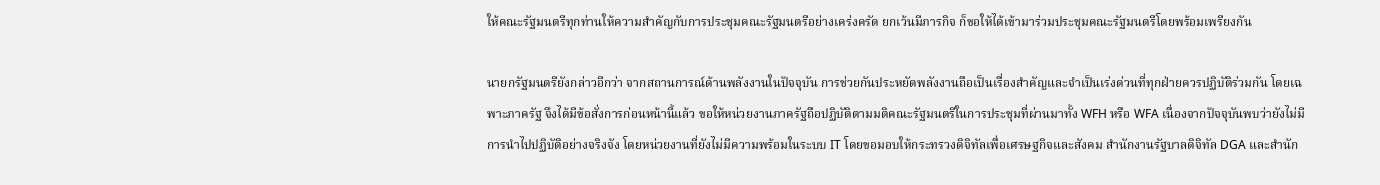ให้คณะรัฐมนตรีทุกท่านให้ความสำคัญกับการประชุมคณะรัฐมนตรีอย่างเคร่งครัด ยกเว้นมีภารกิจ ก็ขอให้ได้เข้ามาร่วมประชุมคณะรัฐมนตรีโดยพร้อมเพรียงกัน

นายกรัฐมนตรียังกล่าวอีกว่า จากสถานการณ์ด้านพลังงานในปัจจุบัน การช่วยกันประหยัดพลังงานถือเป็นเรื่องสำคัญและจำเป็นเร่งด่วนที่ทุกฝ่ายควรปฏิบัติร่วมกัน โดยเฉพาะภาครัฐ จึงได้มีข้อสั่งการก่อนหน้านี้แล้ว ขอให้หน่วยงานภาครัฐถือปฏิบัติตามมติคณะรัฐมนตรีในการประชุมที่ผ่านมาทั้ง WFH หรือ WFA เนื่องจากปัจจุบันพบว่ายังไม่มีการนำไปปฏิบัติอย่างจริงจัง โดยหน่วยงานที่ยังไม่มีความพร้อมในระบบ IT โดยขอมอบให้กระทรวงดิจิทัลเพื่อเศรษฐกิจและสังคม สำนักงานรัฐบาลดิจิทัล DGA และสำนัก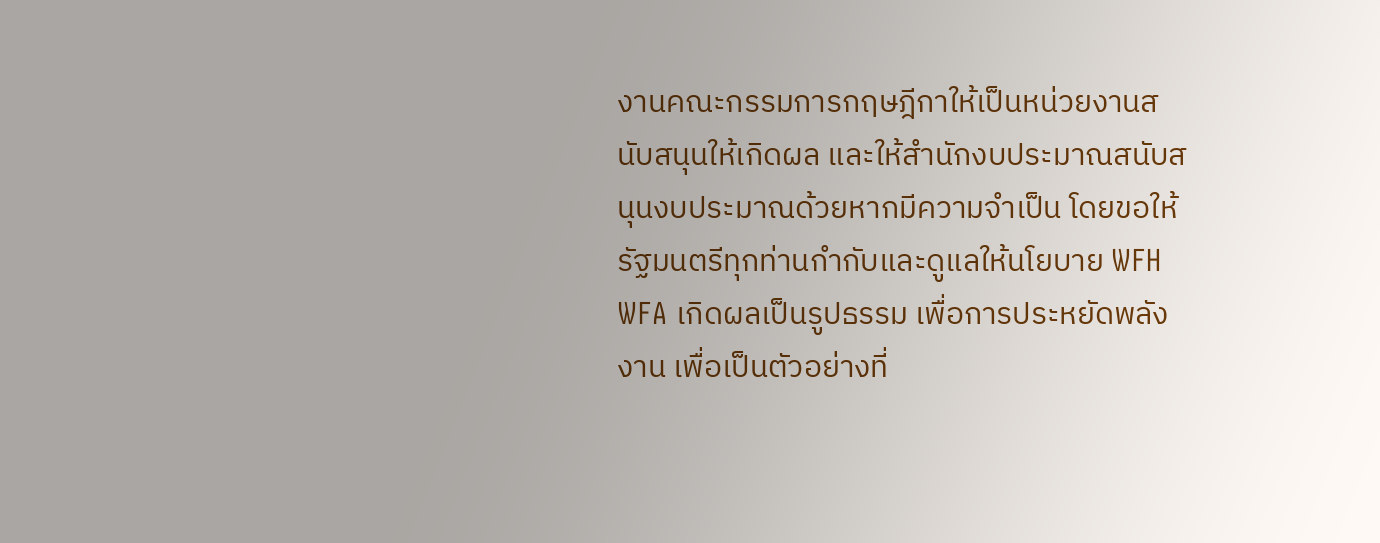งานคณะกรรมการกฤษฎีกาให้เป็นหน่วยงานสนับสนุนให้เกิดผล และให้สำนักงบประมาณสนับสนุนงบประมาณด้วยหากมีความจำเป็น โดยขอให้รัฐมนตรีทุกท่านกำกับและดูแลให้นโยบาย WFH WFA เกิดผลเป็นรูปธรรม เพื่อการประหยัดพลังงาน เพื่อเป็นตัวอย่างที่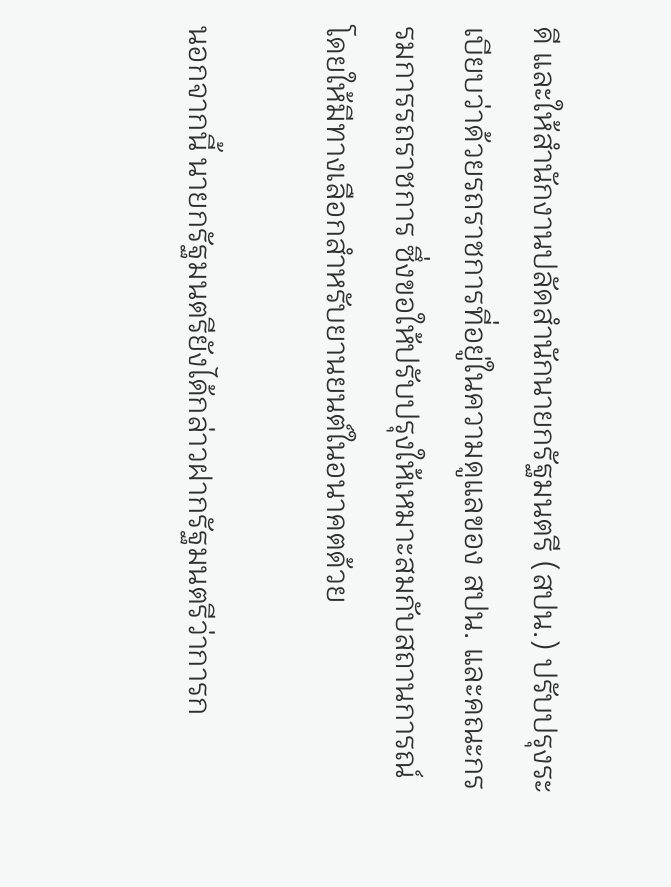ดี และให้สำนักงานปลัดสำนักนายกรัฐมนตรี (สปน.) ปรับปรุงระเบียบว่าด้วยรถราชการที่อยู่ในความดูแลของ สปน. และคณะกรรมการรถราชการ ซึ่งขอให้ปรับปรุงให้เหมาะสมกับสถานการณ์ โดยให้มีทางเลือกสำหรับยานยนต์ในอนาคตด้วย

นอกจากนี้ นายกรัฐมนตรียังได้กล่าวฝากรัฐมนตรีว่าการก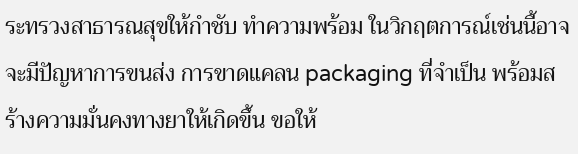ระทรวงสาธารณสุขให้กำชับ ทำความพร้อม ในวิกฤตการณ์เช่นนี้อาจจะมีปัญหาการขนส่ง การขาดแคลน packaging ที่จำเป็น พร้อมสร้างความมั่นคงทางยาให้เกิดขึ้น ขอให้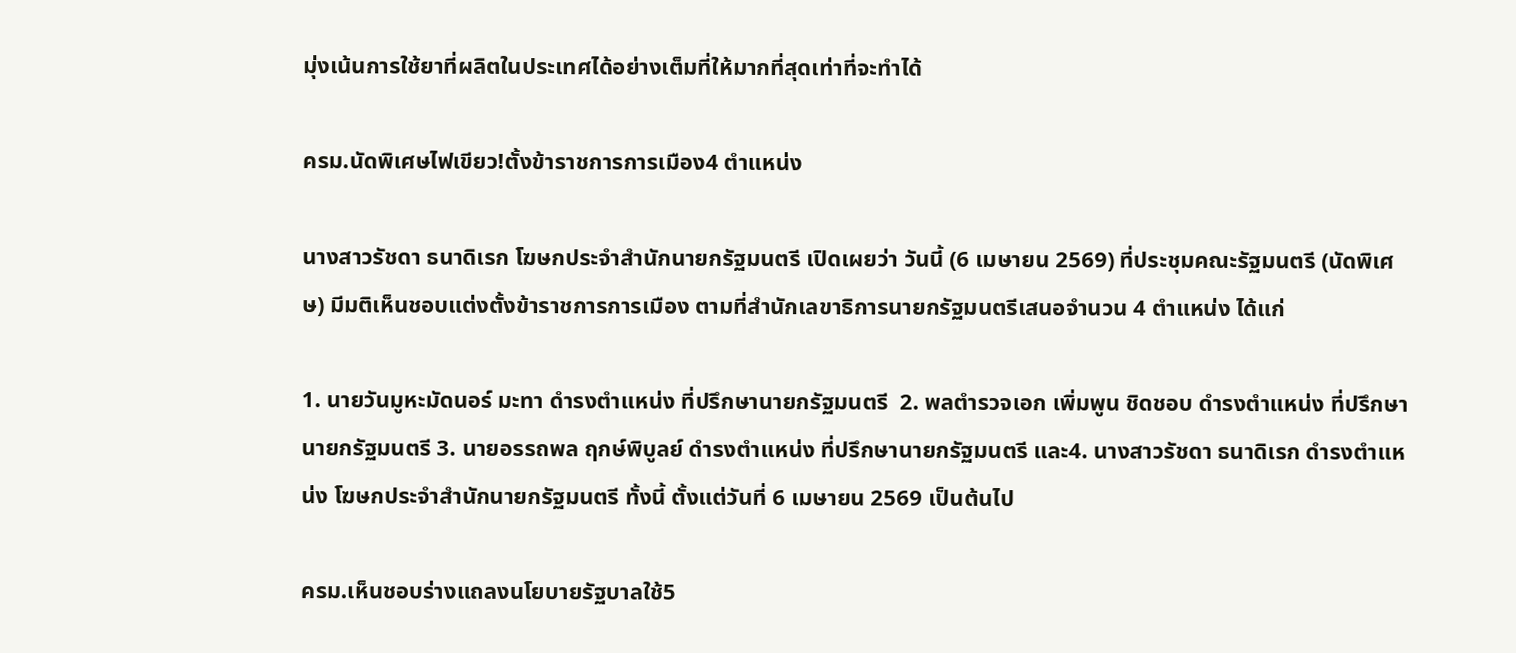มุ่งเน้นการใช้ยาที่ผลิตในประเทศได้อย่างเต็มที่ให้มากที่สุดเท่าที่จะทำได้

ครม.นัดพิเศษไฟเขียว!ตั้งข้าราชการการเมือง4 ตำแหน่ง

นางสาวรัชดา ธนาดิเรก โฆษกประจำสำนักนายกรัฐมนตรี เปิดเผยว่า วันนี้ (6 เมษายน 2569) ที่ประชุมคณะรัฐมนตรี (นัดพิเศษ) มีมติเห็นชอบแต่งตั้งข้าราชการการเมือง ตามที่สำนักเลขาธิการนายกรัฐมนตรีเสนอจำนวน 4 ตำแหน่ง ได้แก่

1. นายวันมูหะมัดนอร์ มะทา ดำรงตำแหน่ง ที่ปรึกษานายกรัฐมนตรี  2. พลตำรวจเอก เพิ่มพูน ชิดชอบ ดำรงตำแหน่ง ที่ปรึกษานายกรัฐมนตรี 3. นายอรรถพล ฤกษ์พิบูลย์ ดำรงตำแหน่ง ที่ปรึกษานายกรัฐมนตรี และ4. นางสาวรัชดา ธนาดิเรก ดำรงตำแหน่ง โฆษกประจำสำนักนายกรัฐมนตรี ทั้งนี้ ตั้งแต่วันที่ 6 เมษายน 2569 เป็นต้นไป

ครม.เห็นชอบร่างแถลงนโยบายรัฐบาลใช้5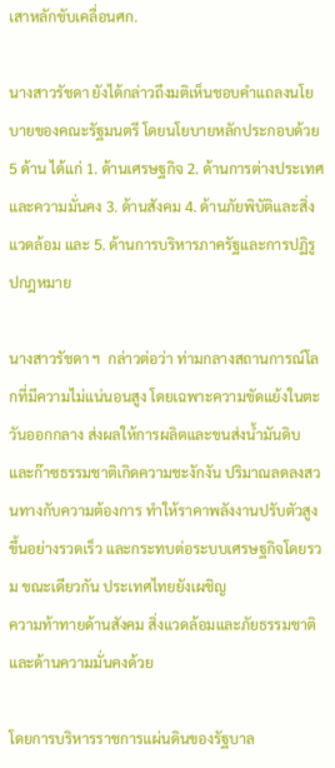เสาหลักขับเคลื่อนศก.

นางสาวรัชดา ยังได้กล่าวถึงมติเห็นชอบคำแถลงนโยบายของคณะรัฐมนตรี โดยนโยบายหลักประกอบด้วย 5 ด้าน ได้แก่ 1. ด้านเศรษฐกิจ 2. ด้านการต่างประเทศและความมั่นคง 3. ด้านสังคม 4. ด้านภัยพิบัติและสิ่งแวดล้อม และ 5. ด้านการบริหารภาครัฐและการปฏิรูปกฎหมาย

นางสาวรัชดา ฯ  กล่าวต่อว่า ท่ามกลางสถานการณ์โลกที่มีความไม่แน่นอนสูง โดยเฉพาะความขัดแย้งในตะวันออกกลาง ส่งผลให้การผลิตและขนส่งน้ำมันดิบและก๊าซธรรมชาติเกิดความชะงักงัน ปริมาณลดลงสวนทางกับความต้องการ ทำให้ราคาพลังงานปรับตัวสูงขึ้นอย่างรวดเร็ว และกระทบต่อระบบเศรษฐกิจโดยรวม ขณะเดียวกัน ประเทศไทยยังเผชิญ
ความท้าทายด้านสังคม สิ่งแวดล้อมและภัยธรรมชาติ และด้านความมั่นคงด้วย

โดยการบริหารราชการแผ่นดินของรัฐบาล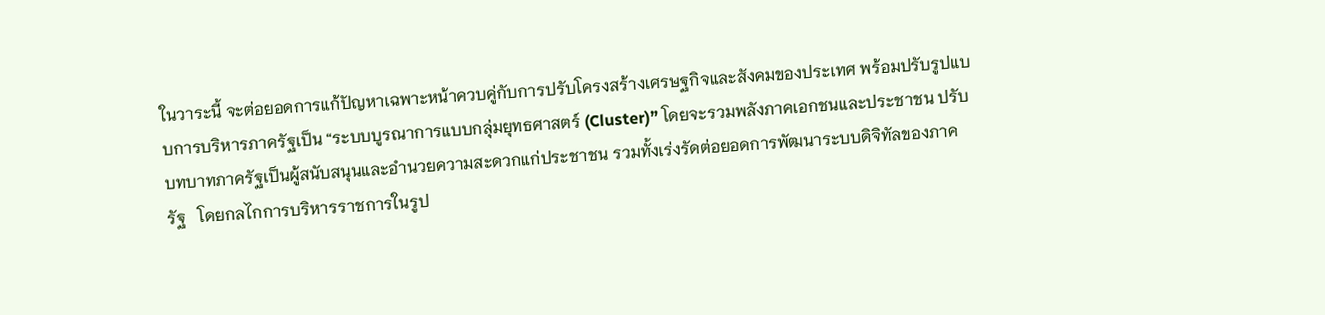ในวาระนี้ จะต่อยอดการแก้ปัญหาเฉพาะหน้าควบคู่กับการปรับโครงสร้างเศรษฐกิจและสังคมของประเทศ พร้อมปรับรูปแบบการบริหารภาครัฐเป็น “ระบบบูรณาการแบบกลุ่มยุทธศาสตร์ (Cluster)” โดยจะรวมพลังภาคเอกชนและประชาชน ปรับบทบาทภาครัฐเป็นผู้สนับสนุนและอำนวยความสะดวกแก่ประชาชน รวมทั้งเร่งรัดต่อยอดการพัฒนาระบบดิจิทัลของภาครัฐ   โดยกลไกการบริหารราชการในรูป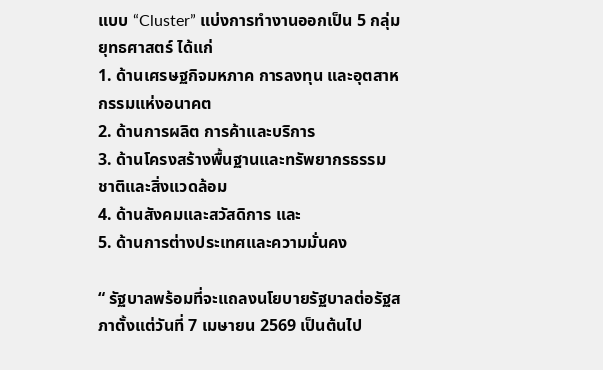แบบ “Cluster” แบ่งการทำงานออกเป็น 5 กลุ่มยุทธศาสตร์ ได้แก่
1. ด้านเศรษฐกิจมหภาค การลงทุน และอุตสาหกรรมแห่งอนาคต
2. ด้านการผลิต การค้าและบริการ
3. ด้านโครงสร้างพื้นฐานและทรัพยากรธรรมชาติและสิ่งแวดล้อม
4. ด้านสังคมและสวัสดิการ และ
5. ด้านการต่างประเทศและความมั่นคง

“ รัฐบาลพร้อมที่จะแถลงนโยบายรัฐบาลต่อรัฐสภาตั้งแต่วันที่ 7 เมษายน 2569 เป็นต้นไป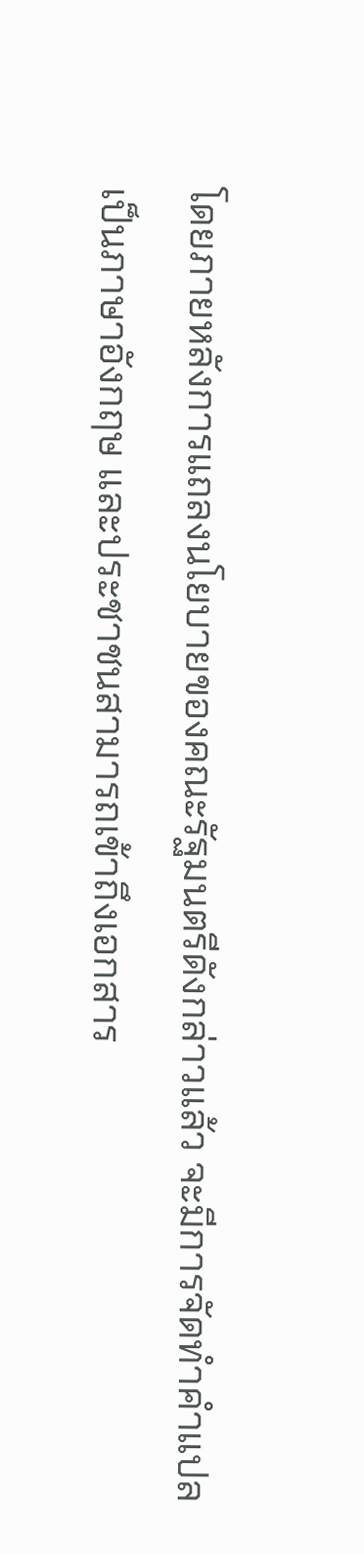โดยภายหลังการแถลงนโยบายของคณะรัฐมนตรีดังกล่าวแล้ว จะมีการจัดทำคำแปลเป็นภาษาอังกฤษ และประชาชนสามารถเข้าถึงเอกสาร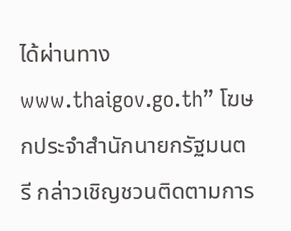ได้ผ่านทาง www.thaigov.go.th” โฆษกประจำสำนักนายกรัฐมนตรี กล่าวเชิญชวนติดตามการ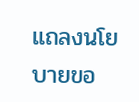แถลงนโยบายขอ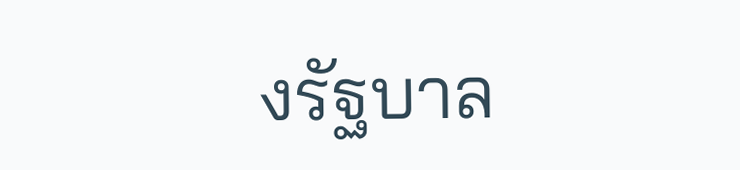งรัฐบาล